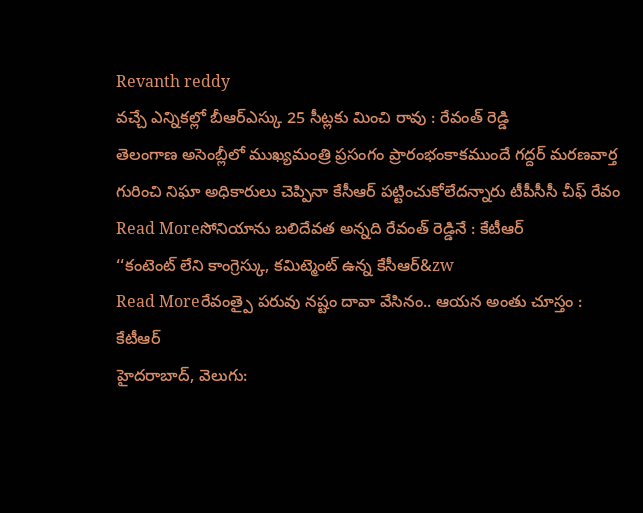Revanth reddy
వచ్చే ఎన్నికల్లో బీఆర్ఎస్కు 25 సీట్లకు మించి రావు : రేవంత్ రెడ్డి
తెలంగాణ అసెంబ్లీలో ముఖ్యమంత్రి ప్రసంగం ప్రారంభంకాకముందే గద్దర్ మరణవార్త గురించి నిఘా అధికారులు చెప్పినా కేసీఆర్ పట్టించుకోలేదన్నారు టీపీసీసీ చీఫ్ రేవం
Read Moreసోనియాను బలిదేవత అన్నది రేవంత్ రెడ్డినే : కేటీఆర్
‘‘కంటెంట్ లేని కాంగ్రెస్కు, కమిట్మెంట్ ఉన్న కేసీఆర్&zw
Read Moreరేవంత్పై పరువు నష్టం దావా వేసినం.. ఆయన అంతు చూస్తం : కేటీఆర్
హైదరాబాద్, వెలుగు: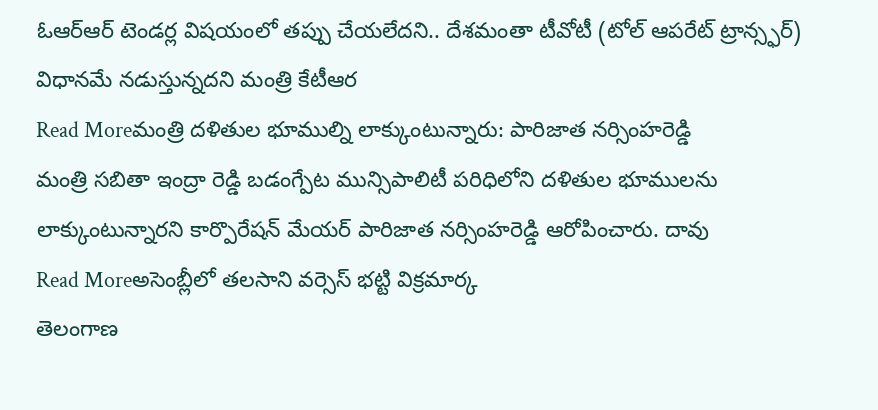ఓఆర్ఆర్ టెండర్ల విషయంలో తప్పు చేయలేదని.. దేశమంతా టీవోటీ (టోల్ ఆపరేట్ ట్రాన్స్ఫర్) విధానమే నడుస్తున్నదని మంత్రి కేటీఆర
Read Moreమంత్రి దళితుల భూముల్ని లాక్కుంటున్నారు: పారిజాత నర్సింహరెడ్డి
మంత్రి సబితా ఇంద్రా రెడ్డి బడంగ్పేట మున్సిపాలిటీ పరిధిలోని దళితుల భూములను లాక్కుంటున్నారని కార్పొరేషన్ మేయర్ పారిజాత నర్సింహరెడ్డి ఆరోపించారు. దావు
Read Moreఅసెంబ్లీలో తలసాని వర్సెస్ భట్టి విక్రమార్క
తెలంగాణ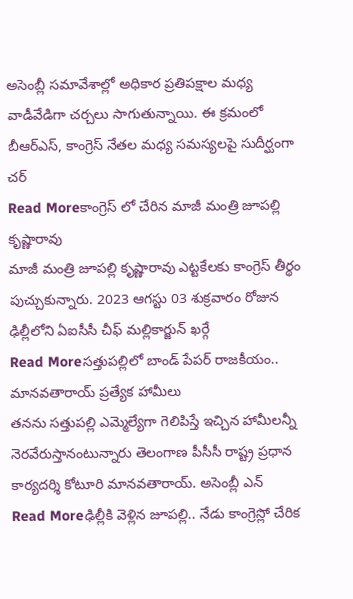అసెంబ్లీ సమావేశాల్లో అధికార ప్రతిపక్షాల మధ్య వాడీవేడిగా చర్చలు సాగుతున్నాయి. ఈ క్రమంలో బీఆర్ఎస్, కాంగ్రెస్ నేతల మధ్య సమస్యలపై సుదీర్ఘంగా చర్
Read Moreకాంగ్రెస్ లో చేరిన మాజీ మంత్రి జూపల్లి కృష్ణారావు
మాజీ మంత్రి జూపల్లి కృష్ణారావు ఎట్టకేలకు కాంగ్రెస్ తీర్థం పుచ్చుకున్నారు. 2023 ఆగస్టు 03 శుక్రవారం రోజున ఢిల్లీలోని ఏఐసీసీ చీఫ్ మల్లికార్జున్ ఖర్గే
Read Moreసత్తుపల్లిలో బాండ్ పేపర్ రాజకీయం.. మానవతారాయ్ ప్రత్యేక హామీలు
తనను సత్తుపల్లి ఎమ్మెల్యేగా గెలిపిస్తే ఇచ్చిన హామీలన్నీ నెరవేరుస్తానంటున్నారు తెలంగాణ పీసీసీ రాష్ట్ర ప్రధాన కార్యదర్శి కోటూరి మానవతారాయ్. అసెంబ్లీ ఎన్
Read Moreఢిల్లీకి వెళ్లిన జూపల్లి.. నేడు కాంగ్రెస్లో చేరిక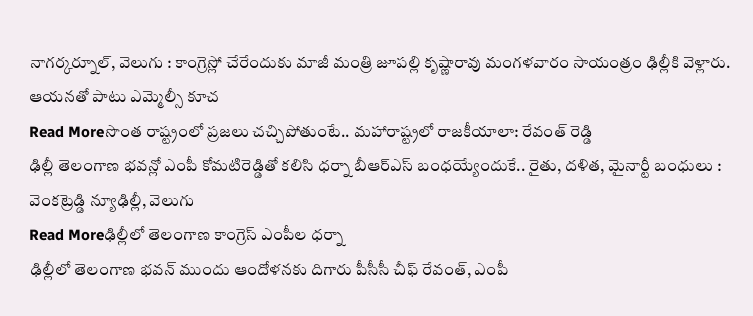నాగర్కర్నూల్, వెలుగు : కాంగ్రెస్లో చేరేందుకు మాజీ మంత్రి జూపల్లి కృష్ణారావు మంగళవారం సాయంత్రం ఢిల్లీకి వెళ్లారు. ఆయనతో పాటు ఎమ్మెల్సీ కూచ
Read Moreసొంత రాష్ట్రంలో ప్రజలు చచ్చిపోతుంటే.. మహారాష్ట్రలో రాజకీయాలా: రేవంత్ రెడ్డి
ఢిల్లీ తెలంగాణ భవన్లో ఎంపీ కోమటిరెడ్డితో కలిసి ధర్నా బీఆర్ఎస్ బంధయ్యేందుకే.. రైతు, దళిత, మైనార్టీ బంధులు : వెంకట్రెడ్డి న్యూఢిల్లీ, వెలుగు
Read Moreఢిల్లీలో తెలంగాణ కాంగ్రెస్ ఎంపీల ధర్నా
ఢిల్లీలో తెలంగాణ భవన్ ముందు ఆందోళనకు దిగారు పీసీసీ చీఫ్ రేవంత్, ఎంపీ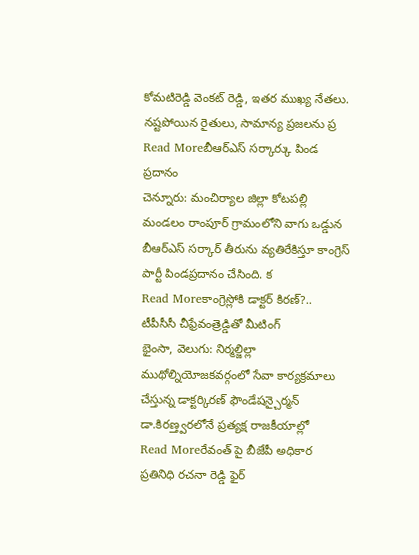కోమటిరెడ్డి వెంకట్ రెడ్డి, ఇతర ముఖ్య నేతలు. నష్టపోయిన రైతులు, సామాన్య ప్రజలను ప్ర
Read Moreబీఆర్ఎస్ సర్కార్కు పిండ ప్రదానం
చెన్నూరు: మంచిర్యాల జిల్లా కోటపల్లి మండలం రాంపూర్ గ్రామంలోని వాగు ఒడ్డున బీఆర్ఎస్ సర్కార్ తీరును వ్యతిరేకిస్తూ కాంగ్రెస్ పార్టీ పిండప్రదానం చేసింది. క
Read Moreకాంగ్రెస్లోకి డాక్టర్ కిరణ్?.. టీపీసీసీ చీఫ్రేవంత్రెడ్డితో మీటింగ్
భైంసా, వెలుగు: నిర్మల్జిల్లా ముథోల్నియోజకవర్గంలో సేవా కార్యక్రమాలు చేస్తున్న డాక్టర్కిరణ్ ఫౌండేషన్చైర్మన్ డా.కిరణ్త్వరలోనే ప్రత్యక్ష రాజకీయాల్లో
Read Moreరేవంత్ పై బీజేపీ అధికార ప్రతినిధి రచనా రెడ్డి ఫైర్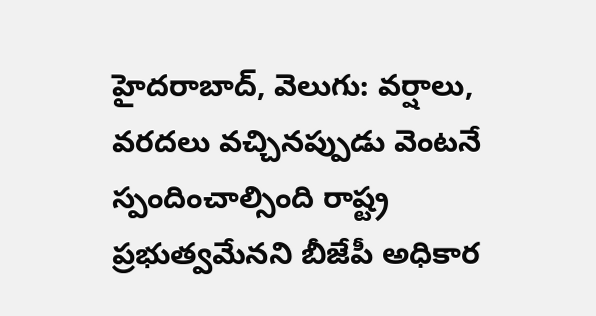హైదరాబాద్, వెలుగు: వర్షాలు, వరదలు వచ్చినప్పుడు వెంటనే స్పందించాల్సింది రాష్ట్ర ప్రభుత్వమేనని బీజేపీ అధికార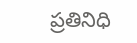ప్రతినిధి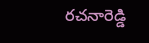రచనారెడ్డి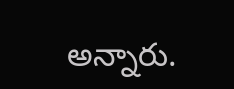అన్నారు.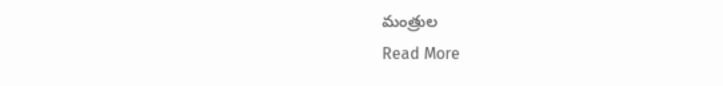మంత్రుల
Read More